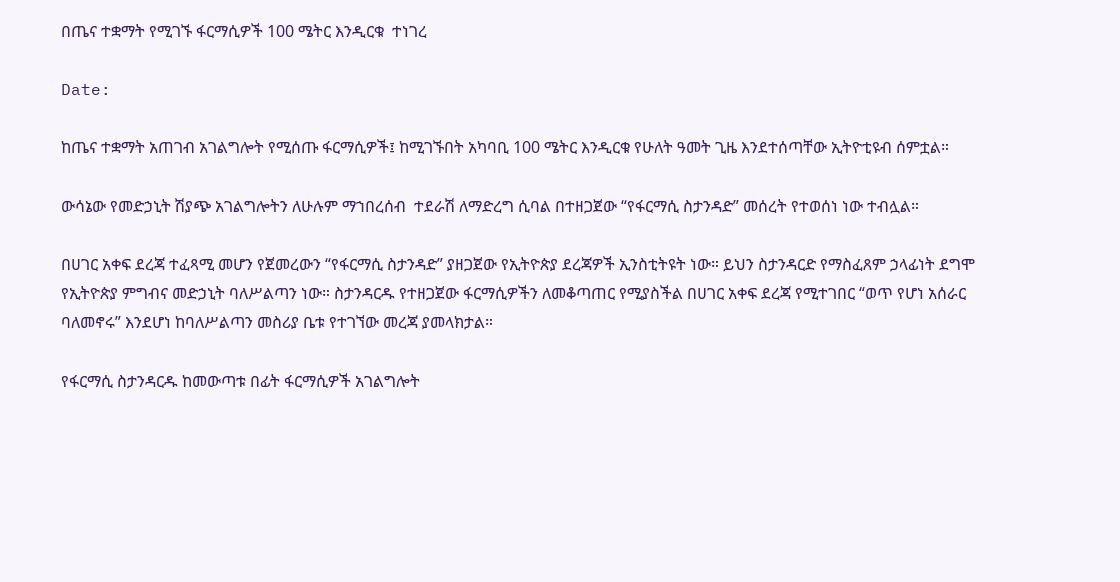በጤና ተቋማት የሚገኙ ፋርማሲዎች 100 ሜትር እንዲርቁ  ተነገረ

Date:

ከጤና ተቋማት አጠገብ አገልግሎት የሚሰጡ ፋርማሲዎች፤ ከሚገኙበት አካባቢ 100 ሜትር እንዲርቁ የሁለት ዓመት ጊዜ እንደተሰጣቸው ኢትዮቲዩብ ሰምቷል።

ውሳኔው የመድኃኒት ሽያጭ አገልግሎትን ለሁሉም ማኀበረሰብ  ተደራሽ ለማድረግ ሲባል በተዘጋጀው “የፋርማሲ ስታንዳድ” መሰረት የተወሰነ ነው ተብሏል።

በሀገር አቀፍ ደረጃ ተፈጻሚ መሆን የጀመረውን “የፋርማሲ ስታንዳድ” ያዘጋጀው የኢትዮጵያ ደረጃዎች ኢንስቲትዩት ነው። ይህን ስታንዳርድ የማስፈጸም ኃላፊነት ደግሞ የኢትዮጵያ ምግብና መድኃኒት ባለሥልጣን ነው። ስታንዳርዱ የተዘጋጀው ፋርማሲዎችን ለመቆጣጠር የሚያስችል በሀገር አቀፍ ደረጃ የሚተገበር “ወጥ የሆነ አሰራር ባለመኖሩ” እንደሆነ ከባለሥልጣን መስሪያ ቤቱ የተገኘው መረጃ ያመላክታል።

የፋርማሲ ስታንዳርዱ ከመውጣቱ በፊት ፋርማሲዎች አገልግሎት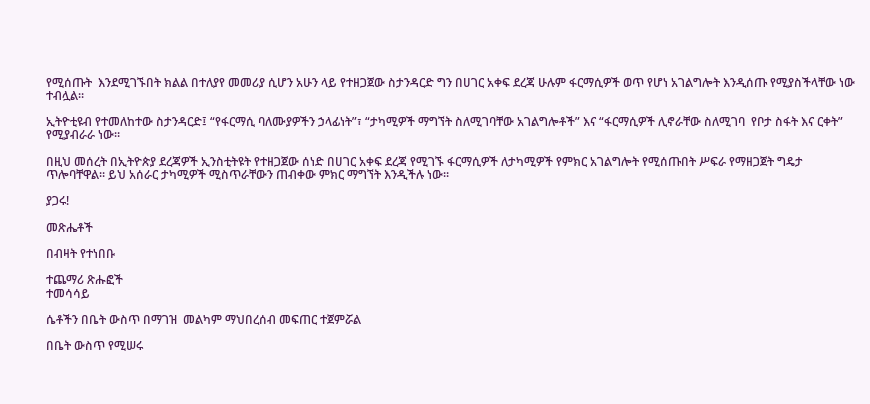የሚሰጡት  እንደሚገኙበት ክልል በተለያየ መመሪያ ሲሆን አሁን ላይ የተዘጋጀው ስታንዳርድ ግን በሀገር አቀፍ ደረጃ ሁሉም ፋርማሲዎች ወጥ የሆነ አገልግሎት እንዲሰጡ የሚያስችላቸው ነው ተብሏል።

ኢትዮቲዩብ የተመለከተው ስታንዳርድ፤ “የፋርማሲ ባለሙያዎችን ኃላፊነት”፣ “ታካሚዎች ማግኘት ስለሚገባቸው አገልግሎቶች” እና “ፋርማሲዎች ሊኖራቸው ስለሚገባ  የቦታ ስፋት እና ርቀት” የሚያብራራ ነው።

በዚህ መሰረት በኢትዮጵያ ደረጃዎች ኢንስቲትዩት የተዘጋጀው ሰነድ በሀገር አቀፍ ደረጃ የሚገኙ ፋርማሲዎች ለታካሚዎች የምክር አገልግሎት የሚሰጡበት ሥፍራ የማዘጋጀት ግዴታ ጥሎባቸዋል። ይህ አሰራር ታካሚዎች ሚስጥራቸውን ጠብቀው ምክር ማግኘት እንዲችሉ ነው።

ያጋሩ!

መጽሔቶች

በብዛት የተነበቡ

ተጨማሪ ጽሑፎች
ተመሳሳይ

ሴቶችን በቤት ውስጥ በማገዝ  መልካም ማህበረሰብ መፍጠር ተጀምሯል

በቤት ውስጥ የሚሠሩ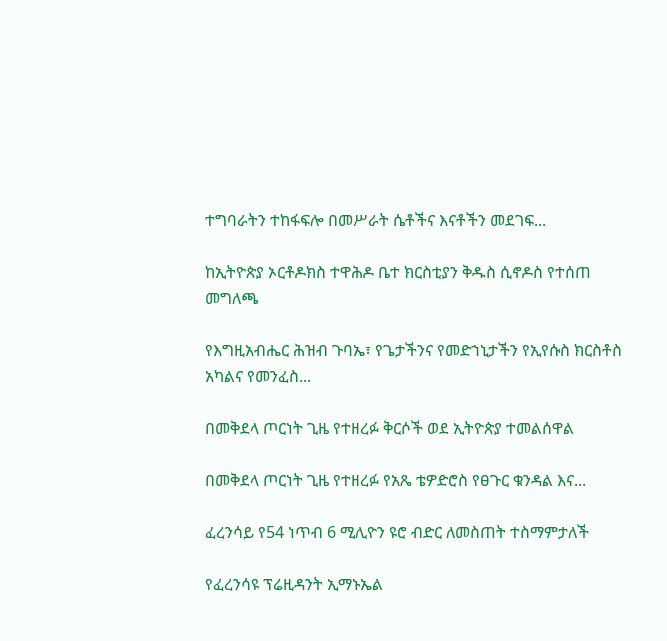ተግባራትን ተከፋፍሎ በመሥራት ሴቶችና እናቶችን መደገፍ...

ከኢትዮጵያ ኦርቶዶክስ ተዋሕዶ ቤተ ክርስቲያን ቅዱስ ሲኖዶስ የተሰጠ መግለጫ

የእግዚአብሔር ሕዝብ ጉባኤ፣ የጌታችንና የመድኀኒታችን የኢየሱስ ክርስቶስ አካልና የመንፈስ...

በመቅደላ ጦርነት ጊዜ የተዘረፉ ቅርሶች ወደ ኢትዮጵያ ተመልሰዋል

በመቅደላ ጦርነት ጊዜ የተዘረፉ የአጼ ቴዎድሮስ የፀጉር ቁንዳል እና...

ፈረንሳይ የ54 ነጥብ 6 ሚሊዮን ዩሮ ብድር ለመስጠት ተስማምታለች

የፈረንሳዩ ፕሬዚዳንት ኢማኑኤል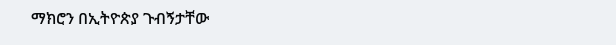ማክሮን በኢትዮጵያ ጉብኝታቸው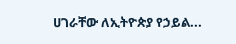ሀገራቸው ለኢትዮጵያ የኃይል...